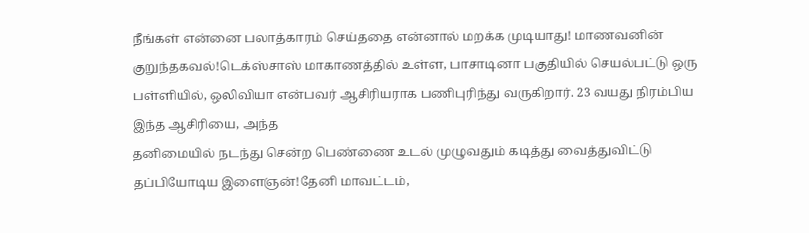நீங்கள் என்னை பலாத்காரம் செய்ததை என்னால் மறக்க முடியாது! மாணவனின் குறுந்தகவல்!டெக்ஸ்சாஸ் மாகாணத்தில் உள்ள, பாசாடினா பகுதியில் செயல்பட்டு ஒரு பள்ளியில், ஒலிவியா என்பவர் ஆசிரியராக பணிபுரிந்து வருகிறார். 23 வயது நிரம்பிய இந்த ஆசிரியை, அந்த
தனிமையில் நடந்து சென்ற பெண்ணை உடல் முழுவதும் கடித்து வைத்துவிட்டு தப்பியோடிய இளைஞன்!தேனி மாவட்டம்,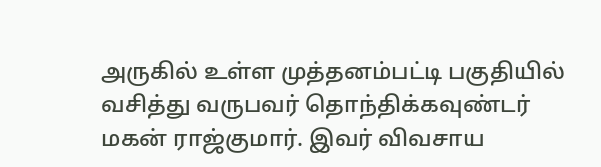அருகில் உள்ள முத்தனம்பட்டி பகுதியில் வசித்து வருபவர் தொந்திக்கவுண்டர் மகன் ராஜ்குமார். இவர் விவசாய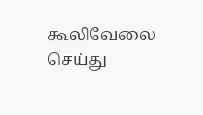கூலிவேலை செய்து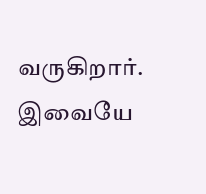வருகிறார். இவையே